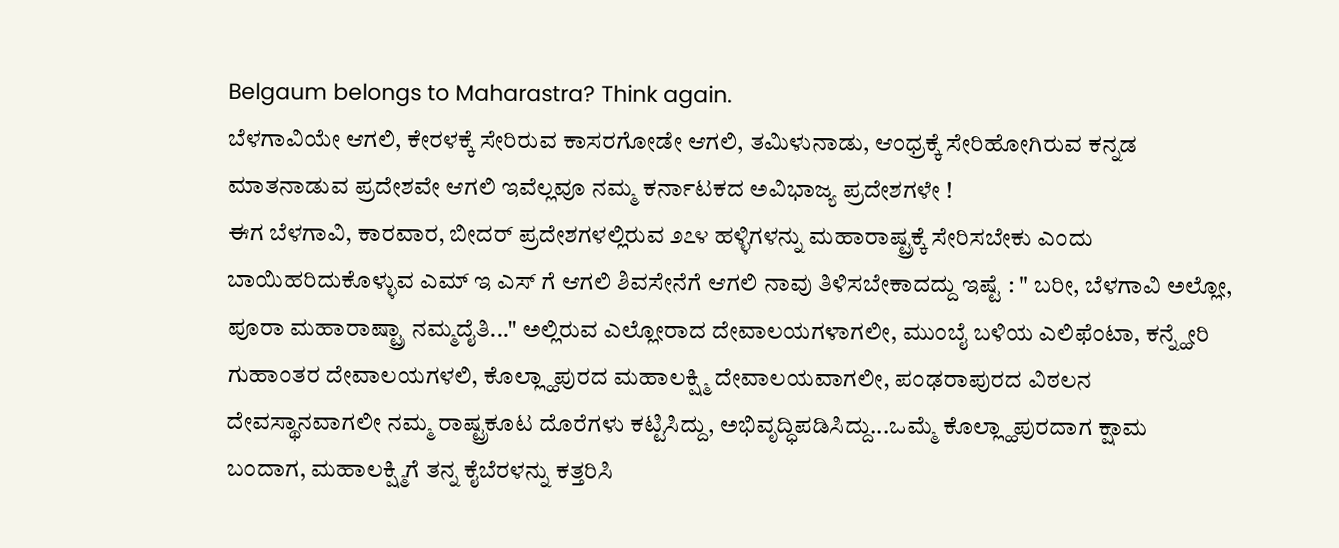Belgaum belongs to Maharastra? Think again.
ಬೆಳಗಾವಿಯೇ ಆಗಲಿ, ಕೇರಳಕ್ಕೆ ಸೇರಿರುವ ಕಾಸರಗೋಡೇ ಆಗಲಿ, ತಮಿಳುನಾಡು, ಆಂಧ್ರಕ್ಕೆ ಸೇರಿಹೋಗಿರುವ ಕನ್ನಡ ಮಾತನಾಡುವ ಪ್ರದೇಶವೇ ಆಗಲಿ ಇವೆಲ್ಲವೂ ನಮ್ಮ ಕರ್ನಾಟಕದ ಅವಿಭಾಜ್ಯ ಪ್ರದೇಶಗಳೇ !
ಈಗ ಬೆಳಗಾವಿ, ಕಾರವಾರ, ಬೀದರ್ ಪ್ರದೇಶಗಳಲ್ಲಿರುವ ೨೭೪ ಹಳ್ಳಿಗಳನ್ನು ಮಹಾರಾಷ್ಟ್ರಕ್ಕೆ ಸೇರಿಸಬೇಕು ಎಂದು ಬಾಯಿಹರಿದುಕೊಳ್ಳುವ ಎಮ್ ಇ ಎಸ್ ಗೆ ಆಗಲಿ ಶಿವಸೇನೆಗೆ ಆಗಲಿ ನಾವು ತಿಳಿಸಬೇಕಾದದ್ದು ಇಷ್ಟೆ : " ಬರೀ, ಬೆಳಗಾವಿ ಅಲ್ಲೋ, ಪೂರಾ ಮಹಾರಾಷ್ಟ್ರಾ ನಮ್ಮದೈತಿ..." ಅಲ್ಲಿರುವ ಎಲ್ಲೋರಾದ ದೇವಾಲಯಗಳಾಗಲೀ, ಮುಂಬೈ ಬಳಿಯ ಎಲಿಫೆಂಟಾ, ಕನ್ನ್ಹೇರಿ ಗುಹಾಂತರ ದೇವಾಲಯಗಳಲಿ, ಕೊಲ್ಲ್ಹಾಪುರದ ಮಹಾಲಕ್ಷ್ಮಿ ದೇವಾಲಯವಾಗಲೀ, ಪಂಢರಾಪುರದ ವಿಠಲನ ದೇವಸ್ಥಾನವಾಗಲೀ ನಮ್ಮ ರಾಷ್ಟ್ರಕೂಟ ದೊರೆಗಳು ಕಟ್ಟಿಸಿದ್ದು, ಅಭಿವೃದ್ಧಿಪಡಿಸಿದ್ದು...ಒಮ್ಮೆ ಕೊಲ್ಲ್ಹಾಪುರದಾಗ ಕ್ಷಾಮ ಬಂದಾಗ, ಮಹಾಲಕ್ಷ್ಮಿಗೆ ತನ್ನ ಕೈಬೆರಳನ್ನು ಕತ್ತರಿಸಿ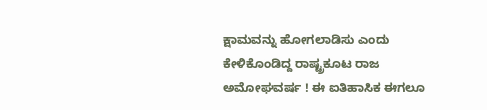ಕ್ಷಾಮವನ್ನು ಹೋಗಲಾಡಿಸು ಎಂದು ಕೇಳಿಕೊಂಡಿದ್ದ ರಾಷ್ಟ್ರಕೂಟ ರಾಜ ಅಮೋಘವರ್ಷ ! ಈ ಐತಿಹಾಸಿಕ ಈಗಲೂ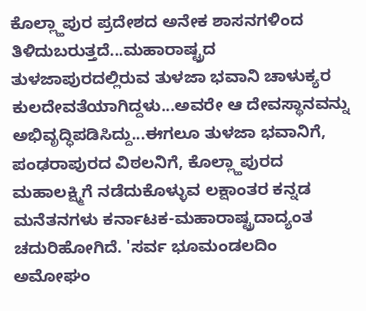ಕೊಲ್ಲ್ಹಾಪುರ ಪ್ರದೇಶದ ಅನೇಕ ಶಾಸನಗಳಿಂದ ತಿಳಿದುಬರುತ್ತದೆ...ಮಹಾರಾಷ್ಟ್ರದ ತುಳಜಾಪುರದಲ್ಲಿರುವ ತುಳಜಾ ಭವಾನಿ ಚಾಳುಕ್ಯರ ಕುಲದೇವತೆಯಾಗಿದ್ದಳು...ಅವರೇ ಆ ದೇವಸ್ಥಾನವನ್ನು ಅಭಿವೃದ್ಧಿಪಡಿಸಿದ್ದು...ಈಗಲೂ ತುಳಜಾ ಭವಾನಿಗೆ, ಪಂಢರಾಪುರದ ವಿಠಲನಿಗೆ, ಕೊಲ್ಲ್ಹಾಪುರದ ಮಹಾಲಕ್ಷ್ಮಿಗೆ ನಡೆದುಕೊಳ್ಳುವ ಲಕ್ಷಾಂತರ ಕನ್ನಡ ಮನೆತನಗಳು ಕರ್ನಾಟಕ-ಮಹಾರಾಷ್ಟ್ರದಾದ್ಯಂತ ಚದುರಿಹೋಗಿದೆ. 'ಸರ್ವ ಭೂಮಂಡಲದಿಂ ಅಮೋಘಂ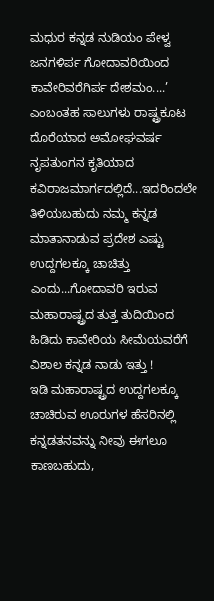ಮಧುರ ಕನ್ನಡ ನುಡಿಯಂ ಪೇಳ್ವ ಜನಗಳಿರ್ಪ ಗೋದಾವರಿಯಿಂದ ಕಾವೇರಿವರೆಗಿರ್ಪ ದೇಶಮಂ....’ ಎಂಬಂತಹ ಸಾಲುಗಳು ರಾಷ್ಟ್ರಕೂಟ ದೊರೆಯಾದ ಅಮೋಘವರ್ಷ ನೃಪತುಂಗನ ಕೃತಿಯಾದ ಕವಿರಾಜಮಾರ್ಗದಲ್ಲಿದೆ...ಇದರಿಂದಲೇ ತಿಳಿಯಬಹುದು ನಮ್ಮ ಕನ್ನಡ ಮಾತಾನಾಡುವ ಪ್ರದೇಶ ಎಷ್ಟು ಉದ್ದಗಲಕ್ಕೂ ಚಾಚಿತ್ತು ಎಂದು...ಗೋದಾವರಿ ಇರುವ ಮಹಾರಾಷ್ಟ್ರದ ತುತ್ತ ತುದಿಯಿಂದ ಹಿಡಿದು ಕಾವೇರಿಯ ಸೀಮೆಯವರೆಗೆ ವಿಶಾಲ ಕನ್ನಡ ನಾಡು ಇತ್ತು !
ಇಡಿ ಮಹಾರಾಷ್ಟ್ರದ ಉದ್ದಗಲಕ್ಕೂ ಚಾಚಿರುವ ಊರುಗಳ ಹೆಸರಿನಲ್ಲಿ ಕನ್ನಡತನವನ್ನು ನೀವು ಈಗಲೂ ಕಾಣಬಹುದು,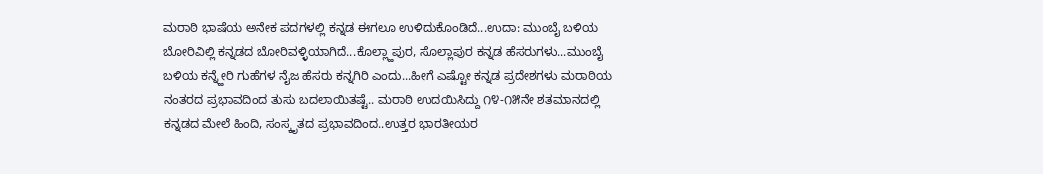ಮರಾಠಿ ಭಾಷೆಯ ಅನೇಕ ಪದಗಳಲ್ಲಿ ಕನ್ನಡ ಈಗಲೂ ಉಳಿದುಕೊಂಡಿದೆ...ಉದಾ: ಮುಂಬೈ ಬಳಿಯ ಬೋರಿವಿಲ್ಲಿ ಕನ್ನಡದ ಬೋರಿವಳ್ಳಿಯಾಗಿದೆ...ಕೊಲ್ಲ್ಹಾಪುರ, ಸೊಲ್ಲಾಪುರ ಕನ್ನಡ ಹೆಸರುಗಳು...ಮುಂಬೈ ಬಳಿಯ ಕನ್ನ್ಹೇರಿ ಗುಹೆಗಳ ನೈಜ ಹೆಸರು ಕನ್ನಗಿರಿ ಎಂದು...ಹೀಗೆ ಎಷ್ಟೋ ಕನ್ನಡ ಪ್ರದೇಶಗಳು ಮರಾಠಿಯ ನಂತರದ ಪ್ರಭಾವದಿಂದ ತುಸು ಬದಲಾಯಿತಷ್ಟೆ.. ಮರಾಠಿ ಉದಯಿಸಿದ್ದು ೧೪-೧೫ನೇ ಶತಮಾನದಲ್ಲಿ ಕನ್ನಡದ ಮೇಲೆ ಹಿಂದಿ, ಸಂಸ್ಕೃತದ ಪ್ರಭಾವದಿಂದ..ಉತ್ತರ ಭಾರತೀಯರ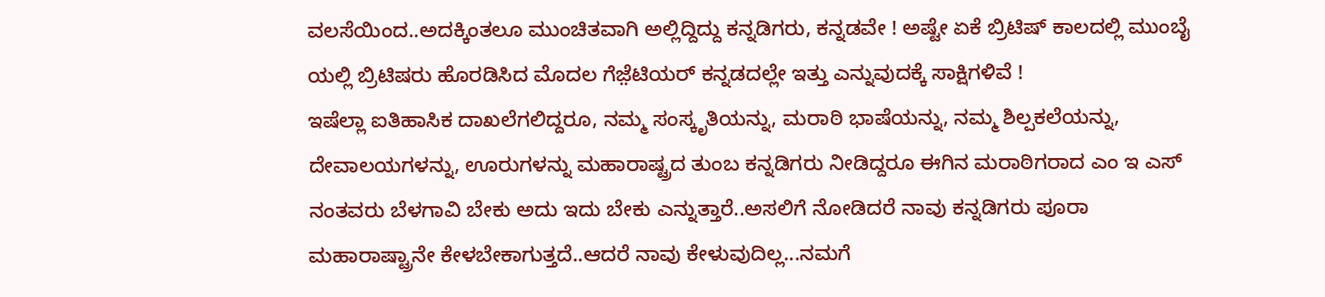ವಲಸೆಯಿಂದ..ಅದಕ್ಕಿಂತಲೂ ಮುಂಚಿತವಾಗಿ ಅಲ್ಲಿದ್ದಿದ್ದು ಕನ್ನಡಿಗರು, ಕನ್ನಡವೇ ! ಅಷ್ಟೇ ಏಕೆ ಬ್ರಿಟಿಷ್ ಕಾಲದಲ್ಲಿ ಮುಂಬೈ ಯಲ್ಲಿ ಬ್ರಿಟಿಷರು ಹೊರಡಿಸಿದ ಮೊದಲ ಗೆಜ಼ೆಟಿಯರ್ ಕನ್ನಡದಲ್ಲೇ ಇತ್ತು ಎನ್ನುವುದಕ್ಕೆ ಸಾಕ್ಷಿಗಳಿವೆ !
ಇಷೆಲ್ಲಾ ಐತಿಹಾಸಿಕ ದಾಖಲೆಗಲಿದ್ದರೂ, ನಮ್ಮ ಸಂಸ್ಕೃತಿಯನ್ನು, ಮರಾಠಿ ಭಾಷೆಯನ್ನು, ನಮ್ಮ ಶಿಲ್ಪಕಲೆಯನ್ನು, ದೇವಾಲಯಗಳನ್ನು, ಊರುಗಳನ್ನು ಮಹಾರಾಷ್ಟ್ರದ ತುಂಬ ಕನ್ನಡಿಗರು ನೀಡಿದ್ದರೂ ಈಗಿನ ಮರಾಠಿಗರಾದ ಎಂ ಇ ಎಸ್ ನಂತವರು ಬೆಳಗಾವಿ ಬೇಕು ಅದು ಇದು ಬೇಕು ಎನ್ನುತ್ತಾರೆ..ಅಸಲಿಗೆ ನೋಡಿದರೆ ನಾವು ಕನ್ನಡಿಗರು ಪೂರಾ ಮಹಾರಾಷ್ಟ್ರಾನೇ ಕೇಳಬೇಕಾಗುತ್ತದೆ..ಆದರೆ ನಾವು ಕೇಳುವುದಿಲ್ಲ...ನಮಗೆ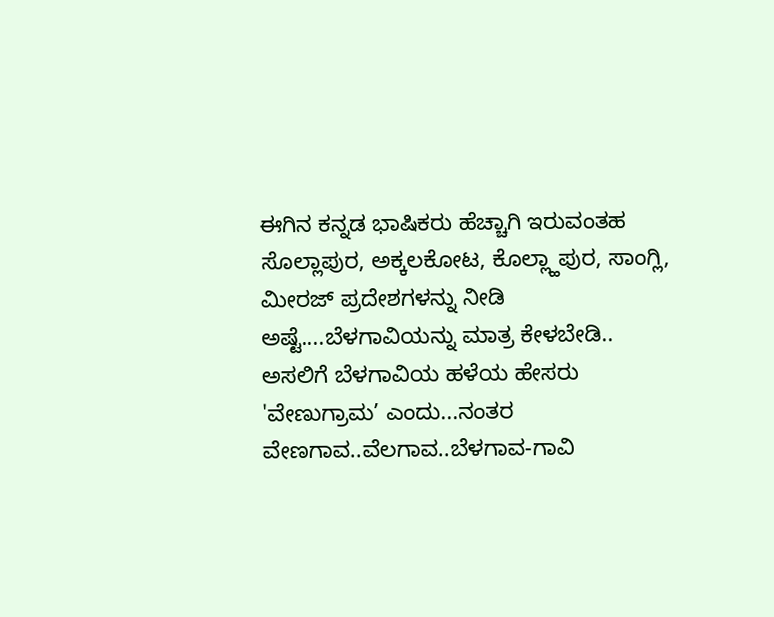ಈಗಿನ ಕನ್ನಡ ಭಾಷಿಕರು ಹೆಚ್ಚಾಗಿ ಇರುವಂತಹ ಸೊಲ್ಲಾಪುರ, ಅಕ್ಕಲಕೋಟ, ಕೊಲ್ಲ್ಹಾಪುರ, ಸಾಂಗ್ಲಿ, ಮೀರಜ್ ಪ್ರದೇಶಗಳನ್ನು ನೀಡಿ ಅಷ್ಟೆ....ಬೆಳಗಾವಿಯನ್ನು ಮಾತ್ರ ಕೇಳಬೇಡಿ..
ಅಸಲಿಗೆ ಬೆಳಗಾವಿಯ ಹಳೆಯ ಹೇಸರು 'ವೇಣುಗ್ರಾಮ’ ಎಂದು...ನಂತರ ವೇಣಗಾವ..ವೆಲಗಾವ..ಬೆಳಗಾವ-ಗಾವಿ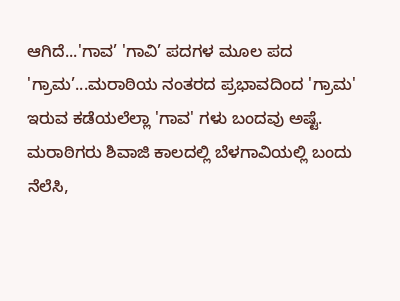ಆಗಿದೆ...'ಗಾವ’ 'ಗಾವಿ’ ಪದಗಳ ಮೂಲ ಪದ 'ಗ್ರಾಮ’...ಮರಾಠಿಯ ನಂತರದ ಪ್ರಭಾವದಿಂದ 'ಗ್ರಾಮ' ಇರುವ ಕಡೆಯಲೆಲ್ಲಾ 'ಗಾವ' ಗಳು ಬಂದವು ಅಷ್ಟೆ. ಮರಾಠಿಗರು ಶಿವಾಜಿ ಕಾಲದಲ್ಲಿ ಬೆಳಗಾವಿಯಲ್ಲಿ ಬಂದು ನೆಲೆಸಿ,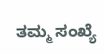ತಮ್ಮ ಸಂಖ್ಯೆ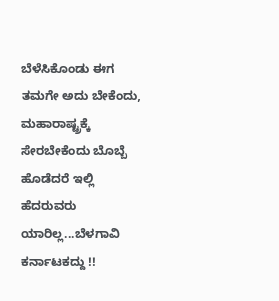ಬೆಳೆಸಿಕೊಂಡು ಈಗ ತಮಗೇ ಅದು ಬೇಕೆಂದು, ಮಹಾರಾಷ್ಟ್ರಕ್ಕೆ ಸೇರಬೇಕೆಂದು ಬೊಬ್ಬೆ ಹೊಡೆದರೆ ಇಲ್ಲಿ ಹೆದರುವರು ಯಾರಿಲ್ಲ...ಬೆಳಗಾವಿ ಕರ್ನಾಟಕದ್ದು !!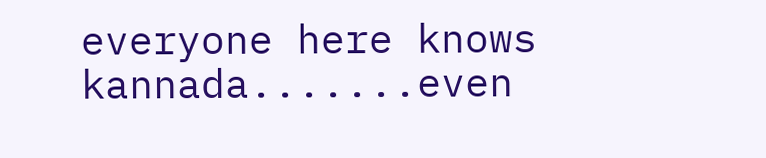everyone here knows kannada.......even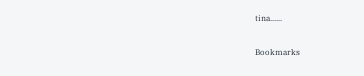tina......

Bookmarks